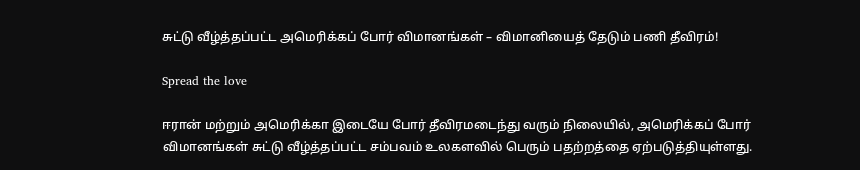சுட்டு வீழ்த்தப்பட்ட அமெரிக்கப் போர் விமானங்கள் – விமானியைத் தேடும் பணி தீவிரம்!

Spread the love

ஈரான் மற்றும் அமெரிக்கா இடையே போர் தீவிரமடைந்து வரும் நிலையில், அமெரிக்கப் போர் விமானங்கள் சுட்டு வீழ்த்தப்பட்ட சம்பவம் உலகளவில் பெரும் பதற்றத்தை ஏற்படுத்தியுள்ளது.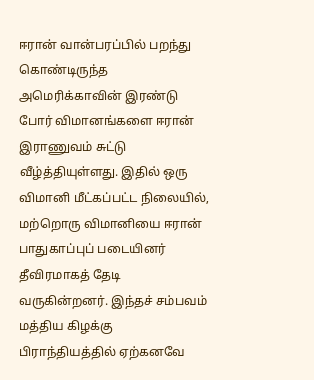ஈரான் வான்பரப்பில் பறந்து கொண்டிருந்த அமெரிக்காவின் இரண்டு போர் விமானங்களை ஈரான் இராணுவம் சுட்டு வீழ்த்தியுள்ளது. இதில் ஒரு விமானி மீட்கப்பட்ட நிலையில், மற்றொரு விமானியை ஈரான் பாதுகாப்புப் படையினர் தீவிரமாகத் தேடி வருகின்றனர். இந்தச் சம்பவம் மத்திய கிழக்கு பிராந்தியத்தில் ஏற்கனவே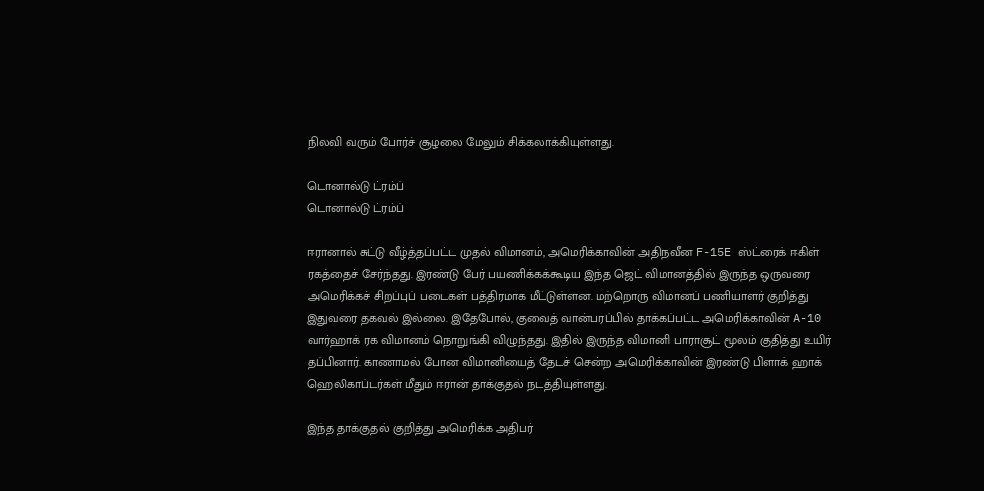நிலவி வரும் போர்ச் சூழலை மேலும் சிக்கலாக்கியுள்ளது.

டொனால்டு ட்ரம்ப்
டொனால்டு ட்ரம்ப்

ஈரானால் சுட்டு வீழ்த்தப்பட்ட முதல் விமானம், அமெரிக்காவின் அதிநவீன F-15E ஸ்ட்ரைக் ஈகிள் ரகத்தைச் சேர்ந்தது. இரண்டு பேர் பயணிக்கக்கூடிய இந்த ஜெட் விமானத்தில் இருந்த ஒருவரை அமெரிக்கச் சிறப்புப் படைகள் பத்திரமாக மீட்டுள்ளன. மற்றொரு விமானப் பணியாளர் குறித்து இதுவரை தகவல் இல்லை. இதேபோல், குவைத் வான்பரப்பில் தாக்கப்பட்ட அமெரிக்காவின் A-10 வார்ஹாக் ரக விமானம் நொறுங்கி விழுந்தது. இதில் இருந்த விமானி பாராசூட் மூலம் குதித்து உயிர் தப்பினார். காணாமல் போன விமானியைத் தேடச் சென்ற அமெரிக்காவின் இரண்டு பிளாக் ஹாக் ஹெலிகாப்டர்கள் மீதும் ஈரான் தாக்குதல் நடத்தியுள்ளது.

இந்த தாக்குதல் குறித்து அமெரிக்க அதிபர்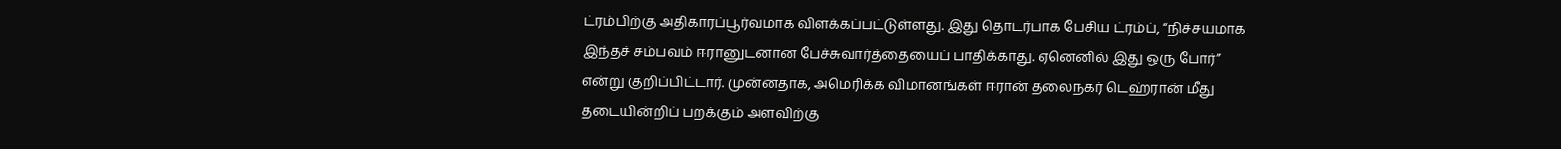ட்ரம்பிற்கு அதிகாரப்பூர்வமாக விளக்கப்பட்டுள்ளது. இது தொடர்பாக பேசிய ட்ரம்ப், “நிச்சயமாக இந்தச் சம்பவம் ஈரானுடனான பேச்சுவார்த்தையைப் பாதிக்காது. ஏனெனில் இது ஒரு போர்” என்று குறிப்பிட்டார். முன்னதாக, அமெரிக்க விமானங்கள் ஈரான் தலைநகர் டெஹ்ரான் மீது தடையின்றிப் பறக்கும் அளவிற்கு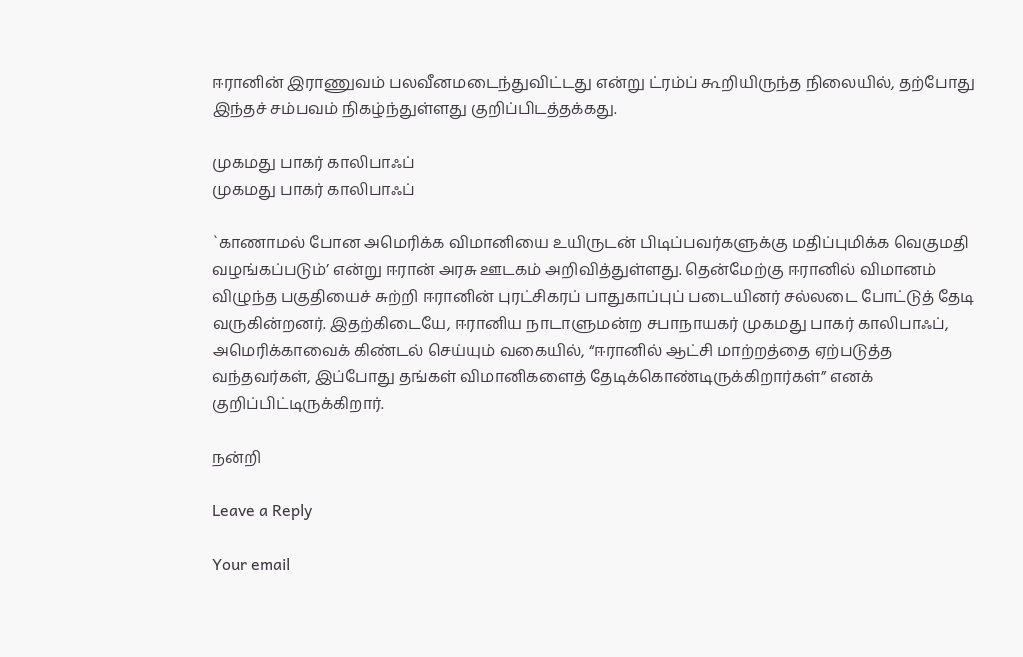ஈரானின் இராணுவம் பலவீனமடைந்துவிட்டது என்று ட்ரம்ப் கூறியிருந்த நிலையில், தற்போது இந்தச் சம்பவம் நிகழ்ந்துள்ளது குறிப்பிடத்தக்கது.

முகமது பாகர் காலிபாஃப்
முகமது பாகர் காலிபாஃப்

`காணாமல் போன அமெரிக்க விமானியை உயிருடன் பிடிப்பவர்களுக்கு மதிப்புமிக்க வெகுமதி வழங்கப்படும்’ என்று ஈரான் அரசு ஊடகம் அறிவித்துள்ளது. தென்மேற்கு ஈரானில் விமானம் விழுந்த பகுதியைச் சுற்றி ஈரானின் புரட்சிகரப் பாதுகாப்புப் படையினர் சல்லடை போட்டுத் தேடி வருகின்றனர். இதற்கிடையே, ஈரானிய நாடாளுமன்ற சபாநாயகர் முகமது பாகர் காலிபாஃப், அமெரிக்காவைக் கிண்டல் செய்யும் வகையில், “ஈரானில் ஆட்சி மாற்றத்தை ஏற்படுத்த வந்தவர்கள், இப்போது தங்கள் விமானிகளைத் தேடிக்கொண்டிருக்கிறார்கள்” எனக் குறிப்பிட்டிருக்கிறார்.

நன்றி

Leave a Reply

Your email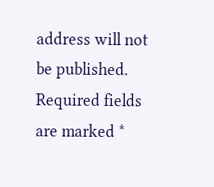address will not be published. Required fields are marked *